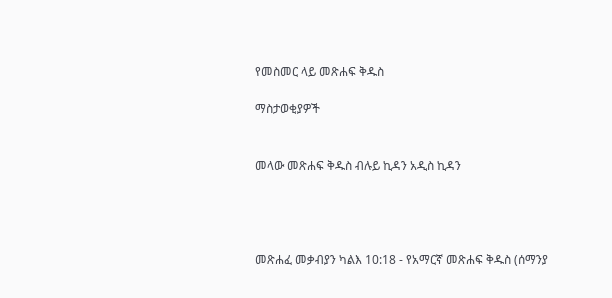የመስመር ላይ መጽሐፍ ቅዱስ

ማስታወቂያዎች


መላው መጽሐፍ ቅዱስ ብሉይ ኪዳን አዲስ ኪዳን




መጽሐፈ መቃብያን ካልእ 10:18 - የአማርኛ መጽሐፍ ቅዱስ (ሰማንያ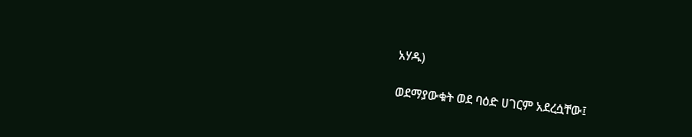አሃዱ)

ወደማያውቁት ወደ ባዕድ ሀገርም አደረሷቸው፤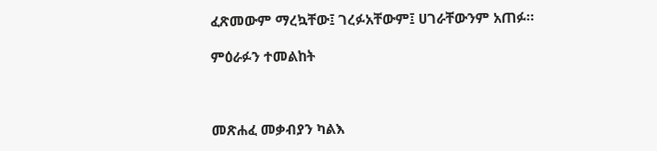ፈጽመውም ማረኳቸው፤ ገረፉአቸውም፤ ሀገራቸውንም አጠፉ።

ምዕራፉን ተመልከት



መጽሐፈ መቃብያን ካልእ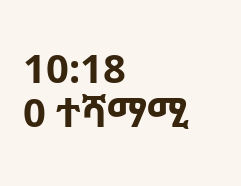10:18
0 ተሻማሚ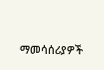ማመሳሰሪያዎች